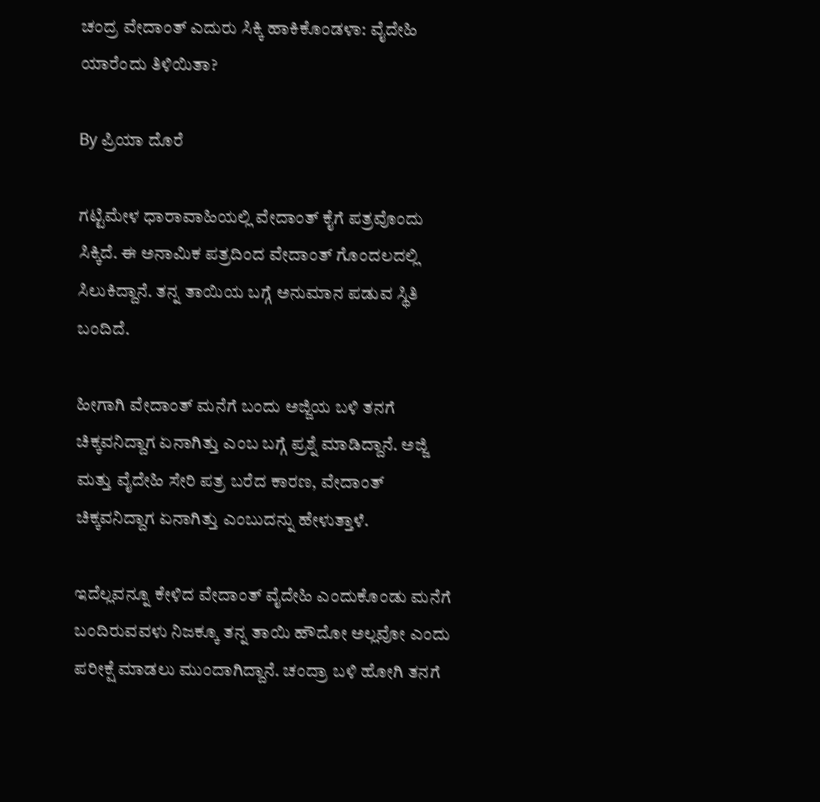ಚಂದ್ರ ವೇದಾಂತ್ ಎದುರು ಸಿಕ್ಕಿ ಹಾಕಿಕೊಂಡಳಾ: ವೈದೇಹಿ ಯಾರೆಂದು ತಿಳಿಯಿತಾ?

By ಪ್ರಿಯಾ ದೊರೆ

ಗಟ್ಟಿಮೇಳ ಧಾರಾವಾಹಿಯಲ್ಲಿ ವೇದಾಂತ್ ಕೈಗೆ ಪತ್ರವೊಂದು ಸಿಕ್ಕಿದೆ. ಈ ಅನಾಮಿಕ ಪತ್ರದಿಂದ ವೇದಾಂತ್ ಗೊಂದಲದಲ್ಲಿ ಸಿಲುಕಿದ್ದಾನೆ. ತನ್ನ ತಾಯಿಯ ಬಗ್ಗೆ ಅನುಮಾನ ಪಡುವ ಸ್ಥಿತಿ ಬಂದಿದೆ.

ಹೀಗಾಗಿ ವೇದಾಂತ್ ಮನೆಗೆ ಬಂದು ಅಜ್ಜಿಯ ಬಳಿ ತನಗೆ ಚಿಕ್ಕವನಿದ್ದಾಗ ಏನಾಗಿತ್ತು ಎಂಬ ಬಗ್ಗೆ ಪ್ರಶ್ನೆ ಮಾಡಿದ್ದಾನೆ. ಅಜ್ಜಿ ಮತ್ತು ವೈದೇಹಿ ಸೇರಿ ಪತ್ರ ಬರೆದ ಕಾರಣ, ವೇದಾಂತ್ ಚಿಕ್ಕವನಿದ್ದಾಗ ಏನಾಗಿತ್ತು ಎಂಬುದನ್ನು ಹೇಳುತ್ತಾಳೆ.

ಇದೆಲ್ಲವನ್ನೂ ಕೇಳಿದ ವೇದಾಂತ್ ವೈದೇಹಿ ಎಂದುಕೊಂಡು ಮನೆಗೆ ಬಂದಿರುವವಳು ನಿಜಕ್ಕೂ ತನ್ನ ತಾಯಿ ಹೌದೋ ಅಲ್ಲವೋ ಎಂದು ಪರೀಕ್ಷೆ ಮಾಡಲು ಮುಂದಾಗಿದ್ದಾನೆ. ಚಂದ್ರಾ ಬಳಿ ಹೋಗಿ ತನಗೆ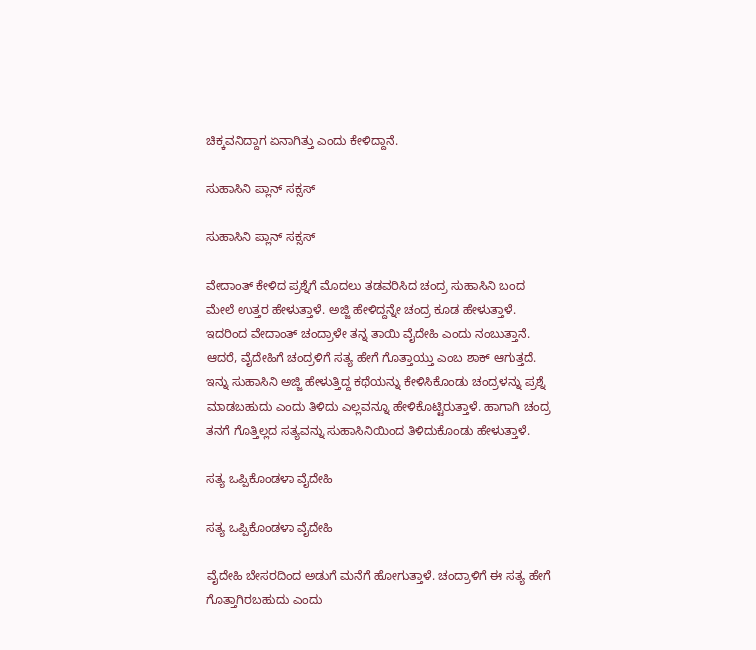ಚಿಕ್ಕವನಿದ್ದಾಗ ಏನಾಗಿತ್ತು ಎಂದು ಕೇಳಿದ್ದಾನೆ.

ಸುಹಾಸಿನಿ ಪ್ಲಾನ್ ಸಕ್ಸಸ್

ಸುಹಾಸಿನಿ ಪ್ಲಾನ್ ಸಕ್ಸಸ್

ವೇದಾಂತ್ ಕೇಳಿದ ಪ್ರಶ್ನೆಗೆ ಮೊದಲು ತಡವರಿಸಿದ ಚಂದ್ರ ಸುಹಾಸಿನಿ ಬಂದ ಮೇಲೆ ಉತ್ತರ ಹೇಳುತ್ತಾಳೆ. ಅಜ್ಜಿ ಹೇಳಿದ್ದನ್ನೇ ಚಂದ್ರ ಕೂಡ ಹೇಳುತ್ತಾಳೆ. ಇದರಿಂದ ವೇದಾಂತ್ ಚಂದ್ರಾಳೇ ತನ್ನ ತಾಯಿ ವೈದೇಹಿ ಎಂದು ನಂಬುತ್ತಾನೆ. ಆದರೆ, ವೈದೇಹಿಗೆ ಚಂದ್ರಳಿಗೆ ಸತ್ಯ ಹೇಗೆ ಗೊತ್ತಾಯ್ತು ಎಂಬ ಶಾಕ್ ಆಗುತ್ತದೆ. ಇನ್ನು ಸುಹಾಸಿನಿ ಅಜ್ಜಿ ಹೇಳುತ್ತಿದ್ದ ಕಥೆಯನ್ನು ಕೇಳಿಸಿಕೊಂಡು ಚಂದ್ರಳನ್ನು ಪ್ರಶ್ನೆ ಮಾಡಬಹುದು ಎಂದು ತಿಳಿದು ಎಲ್ಲವನ್ನೂ ಹೇಳಿಕೊಟ್ಟಿರುತ್ತಾಳೆ. ಹಾಗಾಗಿ ಚಂದ್ರ ತನಗೆ ಗೊತ್ತಿಲ್ಲದ ಸತ್ಯವನ್ನು ಸುಹಾಸಿನಿಯಿಂದ ತಿಳಿದುಕೊಂಡು ಹೇಳುತ್ತಾಳೆ.

ಸತ್ಯ ಒಪ್ಪಿಕೊಂಡಳಾ ವೈದೇಹಿ

ಸತ್ಯ ಒಪ್ಪಿಕೊಂಡಳಾ ವೈದೇಹಿ

ವೈದೇಹಿ ಬೇಸರದಿಂದ ಅಡುಗೆ ಮನೆಗೆ ಹೋಗುತ್ತಾಳೆ. ಚಂದ್ರಾಳಿಗೆ ಈ ಸತ್ಯ ಹೇಗೆ ಗೊತ್ತಾಗಿರಬಹುದು ಎಂದು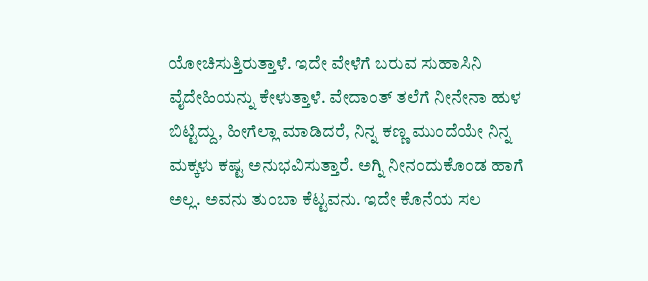ಯೋಚಿಸುತ್ತಿರುತ್ತಾಳೆ. ಇದೇ ವೇಳೆಗೆ ಬರುವ ಸುಹಾಸಿನಿ ವೈದೇಹಿಯನ್ನು ಕೇಳುತ್ತಾಳೆ. ವೇದಾಂತ್ ತಲೆಗೆ ನೀನೇನಾ ಹುಳ ಬಿಟ್ಟಿದ್ದು, ಹೀಗೆಲ್ಲಾ ಮಾಡಿದರೆ, ನಿನ್ನ ಕಣ್ಣ ಮುಂದೆಯೇ ನಿನ್ನ ಮಕ್ಕಳು ಕಷ್ಟ ಅನುಭವಿಸುತ್ತಾರೆ. ಅಗ್ನಿ ನೀನಂದುಕೊಂಡ ಹಾಗೆ ಅಲ್ಲ. ಅವನು ತುಂಬಾ ಕೆಟ್ಟವನು. ಇದೇ ಕೊನೆಯ ಸಲ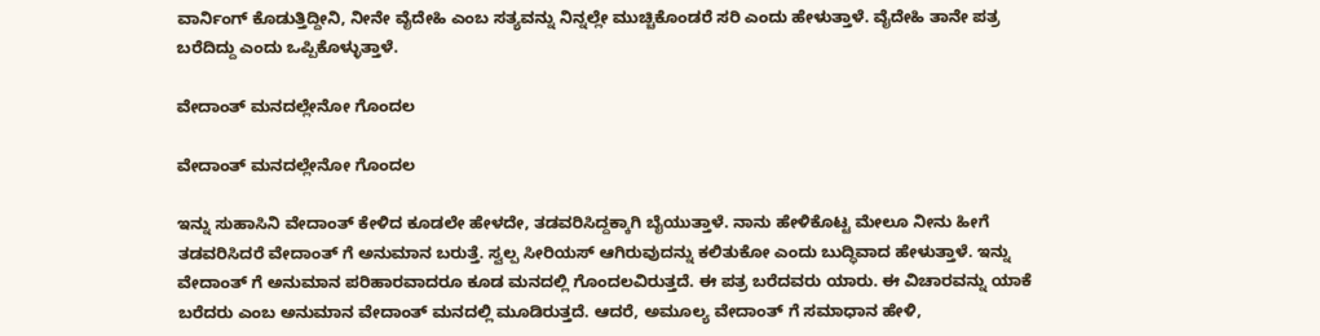ವಾರ್ನಿಂಗ್ ಕೊಡುತ್ತಿದ್ದೀನಿ, ನೀನೇ ವೈದೇಹಿ ಎಂಬ ಸತ್ಯವನ್ನು ನಿನ್ನಲ್ಲೇ ಮುಚ್ಚಿಕೊಂಡರೆ ಸರಿ ಎಂದು ಹೇಳುತ್ತಾಳೆ. ವೈದೇಹಿ ತಾನೇ ಪತ್ರ ಬರೆದಿದ್ದು ಎಂದು ಒಪ್ಪಿಕೊಳ್ಳುತ್ತಾಳೆ.

ವೇದಾಂತ್ ಮನದಲ್ಲೇನೋ ಗೊಂದಲ

ವೇದಾಂತ್ ಮನದಲ್ಲೇನೋ ಗೊಂದಲ

ಇನ್ನು ಸುಹಾಸಿನಿ ವೇದಾಂತ್ ಕೇಳಿದ ಕೂಡಲೇ ಹೇಳದೇ, ತಡವರಿಸಿದ್ದಕ್ಕಾಗಿ ಬೈಯುತ್ತಾಳೆ. ನಾನು ಹೇಳಿಕೊಟ್ಟ ಮೇಲೂ ನೀನು ಹೀಗೆ ತಡವರಿಸಿದರೆ ವೇದಾಂತ್ ಗೆ ಅನುಮಾನ ಬರುತ್ತೆ. ಸ್ವಲ್ಪ ಸೀರಿಯಸ್ ಆಗಿರುವುದನ್ನು ಕಲಿತುಕೋ ಎಂದು ಬುದ್ಧಿವಾದ ಹೇಳುತ್ತಾಳೆ. ಇನ್ನು ವೇದಾಂತ್ ಗೆ ಅನುಮಾನ ಪರಿಹಾರವಾದರೂ ಕೂಡ ಮನದಲ್ಲಿ ಗೊಂದಲವಿರುತ್ತದೆ. ಈ ಪತ್ರ ಬರೆದವರು ಯಾರು. ಈ ವಿಚಾರವನ್ನು ಯಾಕೆ ಬರೆದರು ಎಂಬ ಅನುಮಾನ ವೇದಾಂತ್ ಮನದಲ್ಲಿ ಮೂಡಿರುತ್ತದೆ. ಆದರೆ, ಅಮೂಲ್ಯ ವೇದಾಂತ್ ಗೆ ಸಮಾಧಾನ ಹೇಳಿ,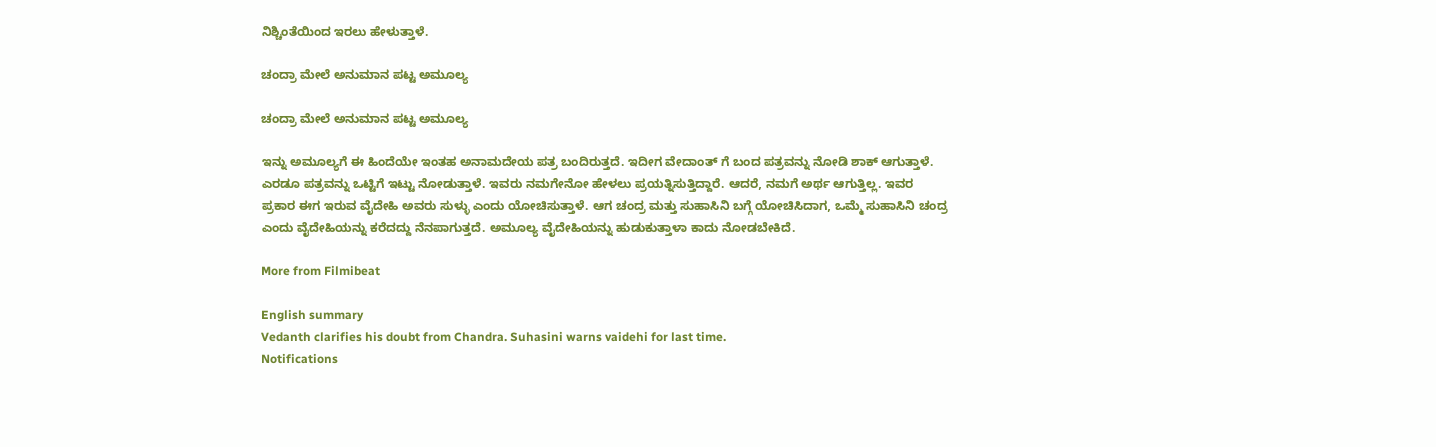ನಿಶ್ಚಿಂತೆಯಿಂದ ಇರಲು ಹೇಳುತ್ತಾಳೆ.

ಚಂದ್ರಾ ಮೇಲೆ ಅನುಮಾನ ಪಟ್ಟ ಅಮೂಲ್ಯ

ಚಂದ್ರಾ ಮೇಲೆ ಅನುಮಾನ ಪಟ್ಟ ಅಮೂಲ್ಯ

ಇನ್ನು ಅಮೂಲ್ಯಗೆ ಈ ಹಿಂದೆಯೇ ಇಂತಹ ಅನಾಮದೇಯ ಪತ್ರ ಬಂದಿರುತ್ತದೆ. ಇದೀಗ ವೇದಾಂತ್ ಗೆ ಬಂದ ಪತ್ರವನ್ನು ನೋಡಿ ಶಾಕ್ ಆಗುತ್ತಾಳೆ. ಎರಡೂ ಪತ್ರವನ್ನು ಒಟ್ಟಿಗೆ ಇಟ್ಟು ನೋಡುತ್ತಾಳೆ. ಇವರು ನಮಗೇನೋ ಹೇಳಲು ಪ್ರಯತ್ನಿಸುತ್ತಿದ್ದಾರೆ. ಆದರೆ, ನಮಗೆ ಅರ್ಥ ಆಗುತ್ತಿಲ್ಲ. ಇವರ ಪ್ರಕಾರ ಈಗ ಇರುವ ವೈದೇಹಿ ಅವರು ಸುಳ್ಳು ಎಂದು ಯೋಚಿಸುತ್ತಾಳೆ. ಆಗ ಚಂದ್ರ ಮತ್ತು ಸುಹಾಸಿನಿ ಬಗ್ಗೆ ಯೋಚಿಸಿದಾಗ, ಒಮ್ಮೆ ಸುಹಾಸಿನಿ ಚಂದ್ರ ಎಂದು ವೈದೇಹಿಯನ್ನು ಕರೆದದ್ದು ನೆನಪಾಗುತ್ತದೆ. ಅಮೂಲ್ಯ ವೈದೇಹಿಯನ್ನು ಹುಡುಕುತ್ತಾಳಾ ಕಾದು ನೋಡಬೇಕಿದೆ.

More from Filmibeat

English summary
Vedanth clarifies his doubt from Chandra. Suhasini warns vaidehi for last time.
Notifications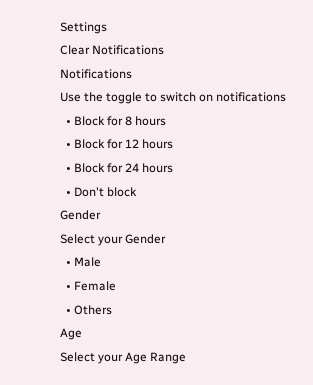Settings
Clear Notifications
Notifications
Use the toggle to switch on notifications
  • Block for 8 hours
  • Block for 12 hours
  • Block for 24 hours
  • Don't block
Gender
Select your Gender
  • Male
  • Female
  • Others
Age
Select your Age Range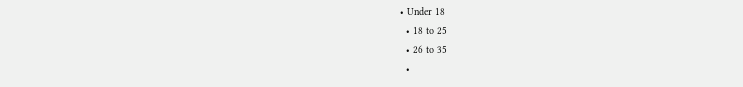• Under 18
  • 18 to 25
  • 26 to 35
  •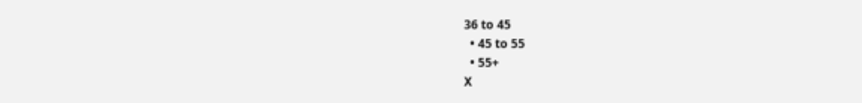36 to 45
  • 45 to 55
  • 55+
X